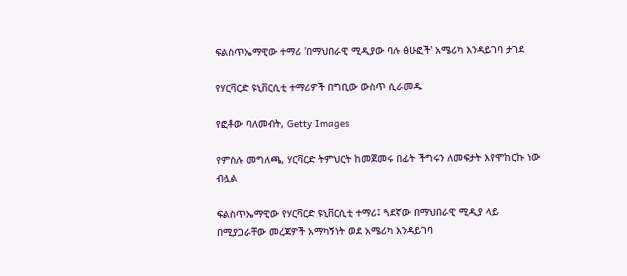ፍልስጥኤማዊው ተማሪ 'በማህበራዊ ሚዲያው ባሉ ፅሁፎች' አሜሪካ እንዳይገባ ታገደ

የሃርቫርድ ዩኒቨርሲቲ ተማሪዎች በግቢው ውስጥ ሲራመዱ

የፎቶው ባለመብት, Getty Images

የምስሉ መግለጫ, ሃርቫርድ ትምህርት ከመጀመሩ በፊት ችግሩን ለመፍታት እየሞከርኩ ነው ብሏል

ፍልስጥኤማዊው የሃርቫርድ ዩኒቨርሲቲ ተማሪ፤ ጓደኛው በማህበራዊ ሚዲያ ላይ በሚያጋራቸው መረጃዎች አማካኝነት ወደ አሜሪካ እንዳይገባ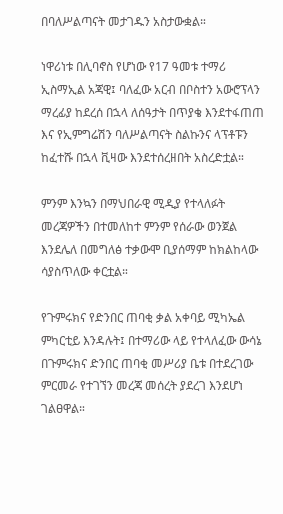በባለሥልጣናት መታገዱን አስታውቋል።

ነዋሪነቱ በሊባኖስ የሆነው የ17 ዓመቱ ተማሪ ኢስማኢል አጃዊ፤ ባለፈው አርብ በቦስተን አውሮፕላን ማረፊያ ከደረሰ በኋላ ለሰዓታት በጥያቄ እንደተፋጠጠ እና የኢምግሬሽን ባለሥልጣናት ስልኩንና ላፕቶፑን ከፈተሹ በኋላ ቪዛው እንደተሰረዘበት አስረድቷል።

ምንም እንኳን በማህበራዊ ሚዲያ የተላለፉት መረጃዎችን በተመለከተ ምንም የሰራው ወንጀል እንደሌለ በመግለፅ ተቃውሞ ቢያሰማም ከክልከላው ሳያስጥለው ቀርቷል።

የጉምሩክና የድንበር ጠባቂ ቃል አቀባይ ሚካኤል ምካርቲይ እንዳሉት፤ በተማሪው ላይ የተላለፈው ውሳኔ በጉምሩክና ድንበር ጠባቂ መሥሪያ ቤቱ በተደረገው ምርመራ የተገኘን መረጃ መሰረት ያደረገ እንደሆነ ገልፀዋል።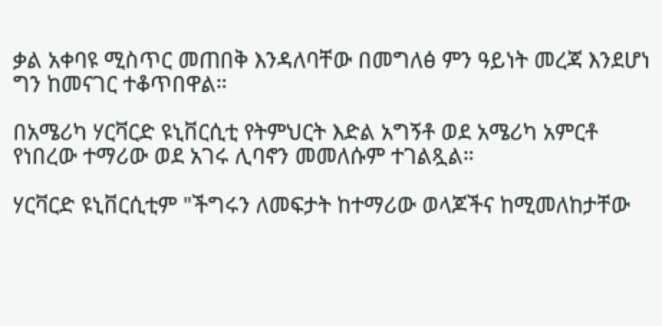ቃል አቀባዩ ሚስጥር መጠበቅ እንዳለባቸው በመግለፅ ምን ዓይነት መረጃ እንደሆነ ግን ከመናገር ተቆጥበዋል።

በአሜሪካ ሃርቫርድ ዩኒቨርሲቲ የትምህርት እድል አግኝቶ ወደ አሜሪካ አምርቶ የነበረው ተማሪው ወደ አገሩ ሊባኖን መመለሱም ተገልጿል።

ሃርቫርድ ዩኒቨርሲቲም "ችግሩን ለመፍታት ከተማሪው ወላጆችና ከሚመለከታቸው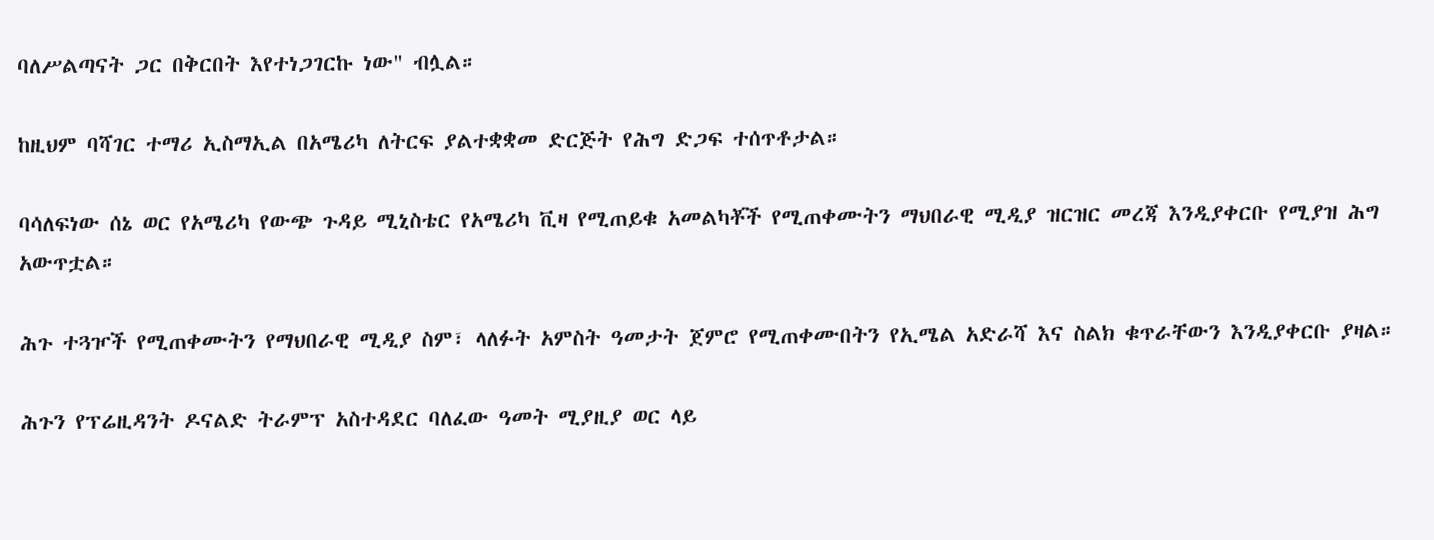ባለሥልጣናት ጋር በቅርበት እየተነጋገርኩ ነው" ብሏል።

ከዚህም ባሻገር ተማሪ ኢስማኢል በአሜሪካ ለትርፍ ያልተቋቋመ ድርጅት የሕግ ድጋፍ ተሰጥቶታል።

ባሳለፍነው ሰኔ ወር የአሜሪካ የውጭ ጉዳይ ሚኒስቴር የአሜሪካ ቪዛ የሚጠይቁ አመልካቾች የሚጠቀሙትን ማህበራዊ ሚዲያ ዝርዝር መረጃ እንዲያቀርቡ የሚያዝ ሕግ አውጥቷል።

ሕጉ ተጓዦች የሚጠቀሙትን የማህበራዊ ሚዲያ ስም፣ ላለፉት አምስት ዓመታት ጀምሮ የሚጠቀሙበትን የኢሜል አድራሻ እና ስልክ ቁጥራቸውን እንዲያቀርቡ ያዛል።

ሕጉን የፕሬዚዳንት ዶናልድ ትራምፕ አስተዳደር ባለፈው ዓመት ሚያዚያ ወር ላይ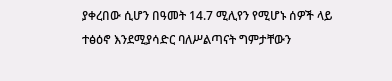ያቀረበው ሲሆን በዓመት 14.7 ሚሊየን የሚሆኑ ሰዎች ላይ ተፅዕኖ እንደሚያሳድር ባለሥልጣናት ግምታቸውን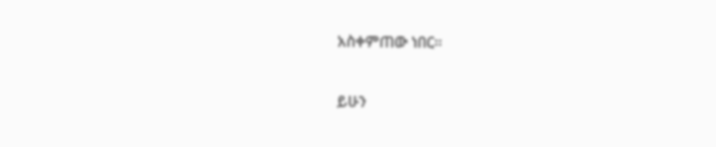አስቀምጠው ነበር።

ይሁን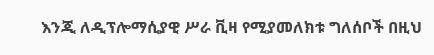እንጂ ለዲፕሎማሲያዊ ሥራ ቪዛ የሚያመለክቱ ግለሰቦች በዚህ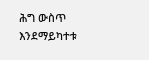ሕግ ውስጥ እንደማይካተቱ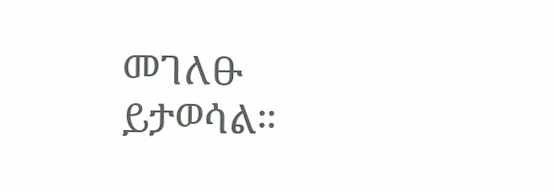መገለፁ ይታወሳል።